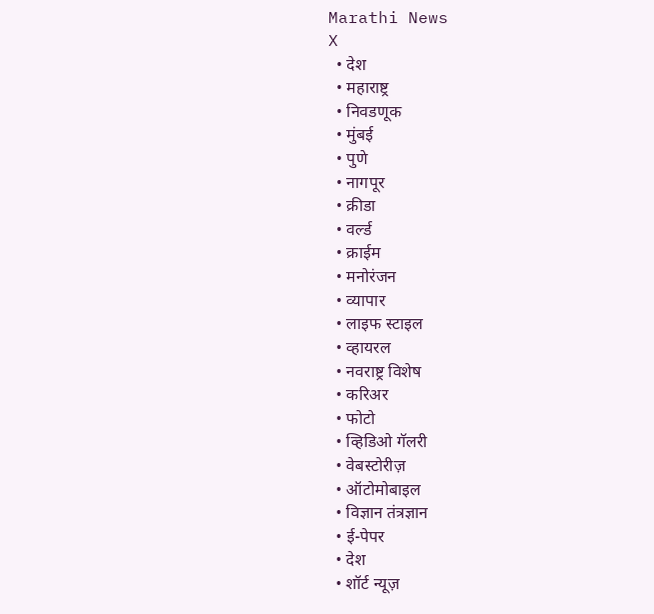Marathi News
X
  • देश
  • महाराष्ट्र
  • निवडणूक
  • मुंबई
  • पुणे
  • नागपूर
  • क्रीडा
  • वर्ल्ड
  • क्राईम
  • मनोरंजन
  • व्यापार
  • लाइफ स्टाइल
  • व्हायरल
  • नवराष्ट्र विशेष
  • करिअर
  • फोटो
  • व्हिडिओ गॅलरी
  • वेबस्टोरीज़
  • ऑटोमोबाइल
  • विज्ञान तंत्रज्ञान
  • ई-पेपर
  • देश
  • शॉर्ट न्यूज़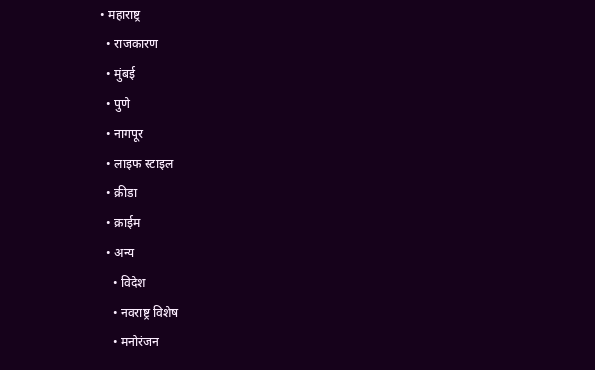• महाराष्ट्र
  • राजकारण
  • मुंबई
  • पुणे
  • नागपूर
  • लाइफ स्टाइल
  • क्रीडा
  • क्राईम
  • अन्य
    • विदेश
    • नवराष्ट्र विशेष
    • मनोरंजन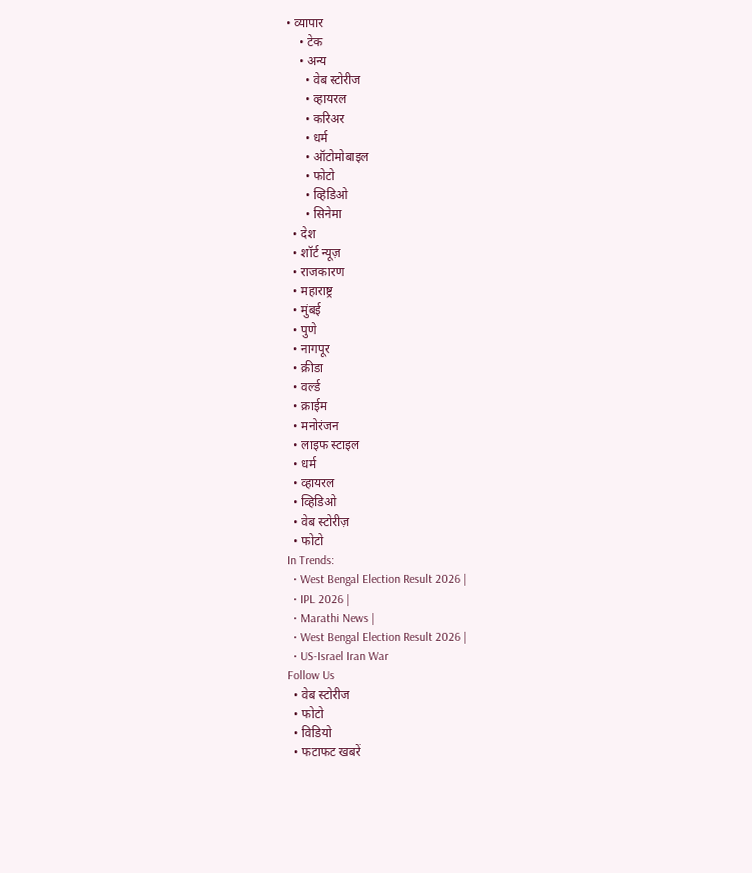• व्यापार
    • टेक
    • अन्य
      • वेब स्टोरीज
      • व्हायरल
      • करिअर
      • धर्म
      • ऑटोमोबाइल
      • फोटो
      • व्हिडिओ
      • सिनेमा
  • देश
  • शॉर्ट न्यूज़
  • राजकारण
  • महाराष्ट्र
  • मुंबई
  • पुणे
  • नागपूर
  • क्रीडा
  • वर्ल्ड
  • क्राईम
  • मनोरंजन
  • लाइफ स्टाइल
  • धर्म
  • व्हायरल
  • व्हिडिओ
  • वेब स्टोरीज़
  • फोटो
In Trends:
  • West Bengal Election Result 2026 |
  • IPL 2026 |
  • Marathi News |
  • West Bengal Election Result 2026 |
  • US-Israel Iran War
Follow Us
  • वेब स्टोरीज
  • फोटो
  • विडियो
  • फटाफट खबरें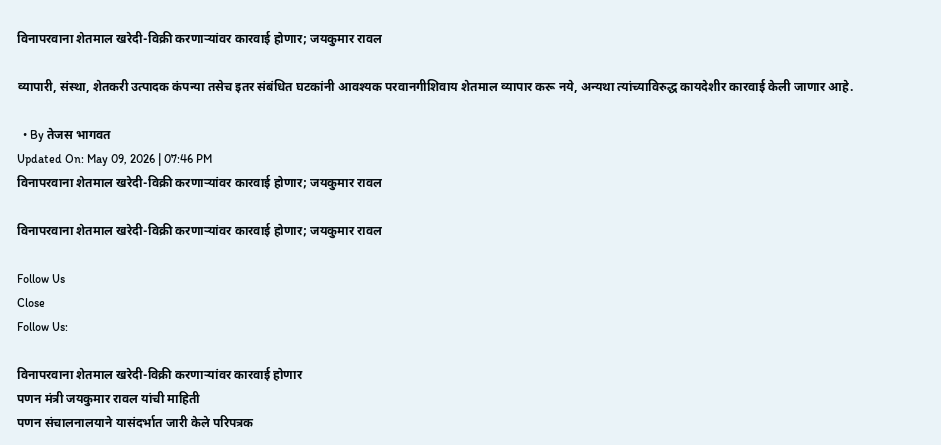विनापरवाना शेतमाल खरेदी-विक्री करणाऱ्यांवर कारवाई होणार; जयकुमार रावल

व्यापारी, संस्था, शेतकरी उत्पादक कंपन्या तसेच इतर संबंधित घटकांनी आवश्यक परवानगीशिवाय शेतमाल व्यापार करू नये, अन्यथा त्यांच्याविरुद्ध कायदेशीर कारवाई केली जाणार आहे.

  • By तेजस भागवत
Updated On: May 09, 2026 | 07:46 PM
विनापरवाना शेतमाल खरेदी-विक्री करणाऱ्यांवर कारवाई होणार; जयकुमार रावल

विनापरवाना शेतमाल खरेदी-विक्री करणाऱ्यांवर कारवाई होणार; जयकुमार रावल

Follow Us
Close
Follow Us:

विनापरवाना शेतमाल खरेदी-विक्री करणाऱ्यांवर कारवाई होणार
पणन मंत्री जयकुमार रावल यांची माहिती
पणन संचालनालयाने यासंदर्भात जारी केले परिपत्रक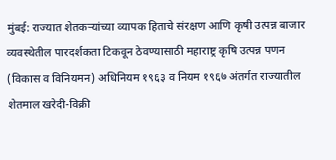मुंबई: राज्यात शेतकऱ्यांच्या व्यापक हिताचे संरक्षण आणि कृषी उत्पन्न बाजार व्यवस्थेतील पारदर्शकता टिकवून ठेवण्यासाठी महाराष्ट्र कृषि उत्पन्न पणन (विकास व विनियमन) अधिनियम १९६३ व नियम १९६७ अंतर्गत राज्यातील शेतमाल खरेदी-विक्री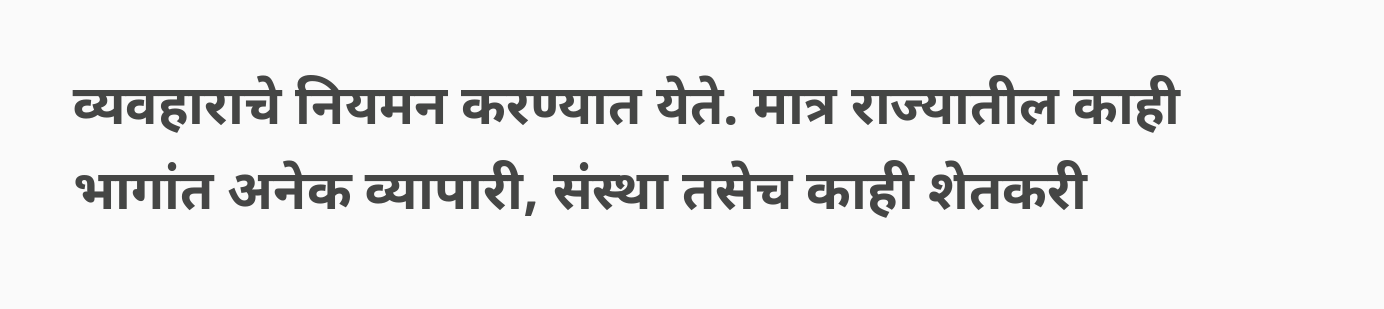व्यवहाराचे नियमन करण्यात येते. मात्र राज्यातील काही भागांत अनेक व्यापारी, संस्था तसेच काही शेतकरी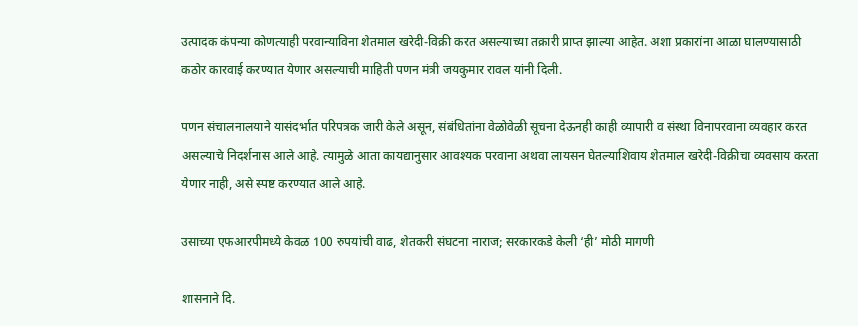उत्पादक कंपन्या कोणत्याही परवान्याविना शेतमाल खरेदी-विक्री करत असल्याच्या तक्रारी प्राप्त झाल्या आहेत. अशा प्रकारांना आळा घालण्यासाठी कठोर कारवाई करण्यात येणार असल्याची माहिती पणन मंत्री जयकुमार रावल यांनी दिली.

पणन संचालनालयाने यासंदर्भात परिपत्रक जारी केले असून, संबंधितांना वेळोवेळी सूचना देऊनही काही व्यापारी व संस्था विनापरवाना व्यवहार करत असल्याचे निदर्शनास आले आहे. त्यामुळे आता कायद्यानुसार आवश्यक परवाना अथवा लायसन घेतल्याशिवाय शेतमाल खरेदी-विक्रीचा व्यवसाय करता येणार नाही, असे स्पष्ट करण्यात आले आहे.

उसाच्या एफआरपीमध्ये केवळ 100 रुपयांची वाढ, शेतकरी संघटना नाराज; सरकारकडे केली ‘ही’ मोठी मागणी

शासनाने दि.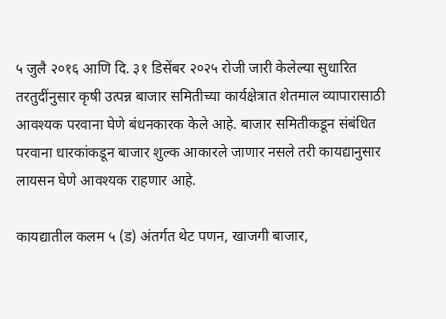५ जुलै २०१६ आणि दि. ३१ डिसेंबर २०२५ रोजी जारी केलेल्या सुधारित तरतुदींनुसार कृषी उत्पन्न बाजार समितीच्या कार्यक्षेत्रात शेतमाल व्यापारासाठी आवश्यक परवाना घेणे बंधनकारक केले आहे. बाजार समितीकडून संबंधित परवाना धारकांकडून बाजार शुल्क आकारले जाणार नसले तरी कायद्यानुसार लायसन घेणे आवश्यक राहणार आहे.

कायद्यातील कलम ५ (ड) अंतर्गत थेट पणन, खाजगी बाजार,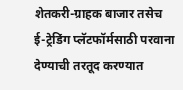शेतकरी-ग्राहक बाजार तसेच ई-ट्रेडिंग प्लॅटफॉर्मसाठी परवाना देण्याची तरतूद करण्यात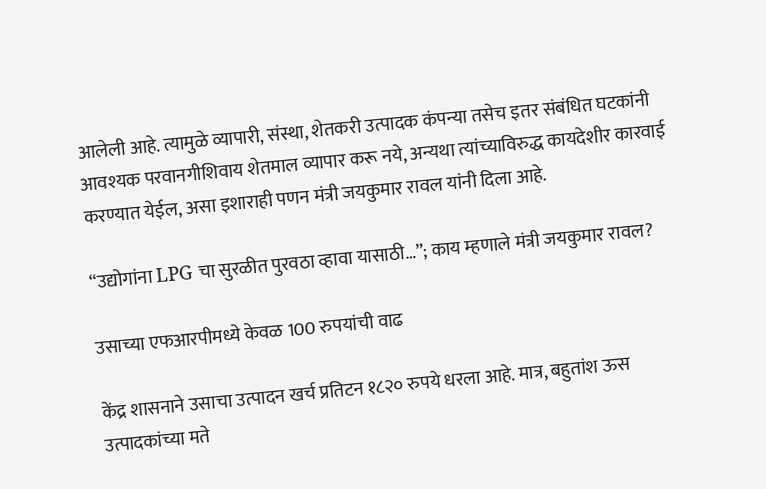आलेली आहे. त्यामुळे व्यापारी, संस्था, शेतकरी उत्पादक कंपन्या तसेच इतर संबंधित घटकांनी आवश्यक परवानगीशिवाय शेतमाल व्यापार करू नये, अन्यथा त्यांच्याविरुद्ध कायदेशीर कारवाई करण्यात येईल, असा इशाराही पणन मंत्री जयकुमार रावल यांनी दिला आहे.

“उद्योगांना LPG चा सुरळीत पुरवठा व्हावा यासाठी…”; काय म्हणाले मंत्री जयकुमार रावल?

उसाच्या एफआरपीमध्ये केवळ 100 रुपयांची वाढ

केंद्र शासनाने उसाचा उत्पादन खर्च प्रतिटन १८२० रुपये धरला आहे. मात्र, बहुतांश ऊस उत्पादकांच्या मते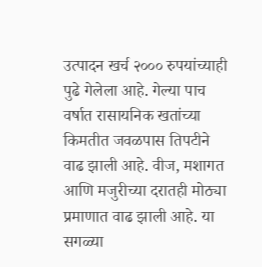उत्पादन खर्च २००० रुपयांच्याही पुढे गेलेला आहे. गेल्या पाच वर्षात रासायनिक खतांच्या किमतीत जवळपास तिपटीने वाढ झाली आहे. वीज, मशागत आणि मजुरीच्या दरातही मोठ्या प्रमाणात वाढ झाली आहे. या सगळ्या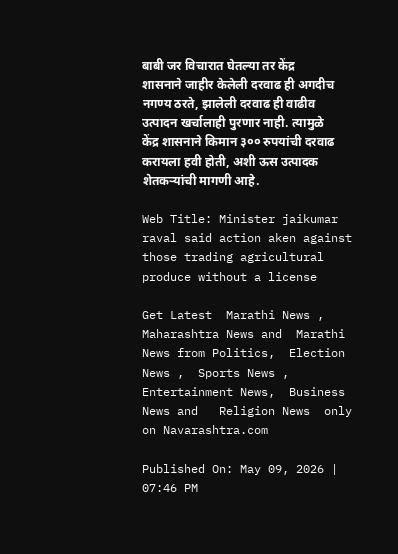बाबी जर विचारात घेतल्या तर केंद्र शासनाने जाहीर केलेली दरवाढ ही अगदीच नगण्य ठरते, झालेली दरवाढ ही वाढीव उत्पादन खर्चालाही पुरणार नाही. त्यामुळे केंद्र शासनाने किमान ३०० रुपयांची दरवाढ करायला हवी होती, अशी ऊस उत्पादक शेतकऱ्यांची मागणी आहे.

Web Title: Minister jaikumar raval said action aken against those trading agricultural produce without a license

Get Latest  Marathi News ,  Maharashtra News and  Marathi News from Politics,  Election News ,  Sports News ,  Entertainment News,  Business News and   Religion News  only on Navarashtra.com

Published On: May 09, 2026 | 07:46 PM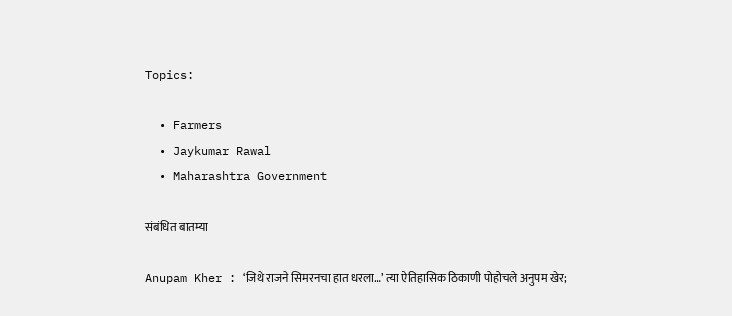Topics:

  • Farmers
  • Jaykumar Rawal
  • Maharashtra Government

संबंधित बातम्या

Anupam Kher : ‘जिथे राजने सिमरनचा हात धरला…’ त्या ऐतिहासिक ठिकाणी पोहोचले अनुपम खेर;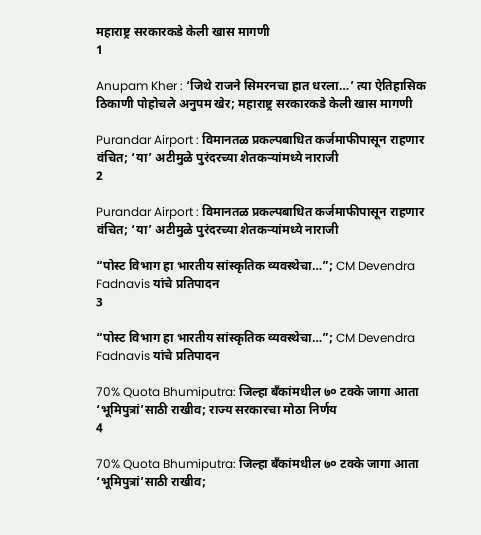महाराष्ट्र सरकारकडे केली खास मागणी
1

Anupam Kher : ‘जिथे राजने सिमरनचा हात धरला…’ त्या ऐतिहासिक ठिकाणी पोहोचले अनुपम खेर; महाराष्ट्र सरकारकडे केली खास मागणी

Purandar Airport : विमानतळ प्रकल्पबाधित कर्जमाफीपासून राहणार वंचित; ‘या’ अटीमुळे पुरंदरच्या शेतकऱ्यांमध्ये नाराजी
2

Purandar Airport : विमानतळ प्रकल्पबाधित कर्जमाफीपासून राहणार वंचित; ‘या’ अटीमुळे पुरंदरच्या शेतकऱ्यांमध्ये नाराजी

“पोस्ट विभाग हा भारतीय सांस्कृतिक व्यवस्थेचा…”; CM Devendra Fadnavis यांचे प्रतिपादन
3

“पोस्ट विभाग हा भारतीय सांस्कृतिक व्यवस्थेचा…”; CM Devendra Fadnavis यांचे प्रतिपादन

70% Quota Bhumiputra: जिल्हा बँकांमधील ७० टक्के जागा आता ‘भूमिपुत्रां’साठी राखीव; राज्य सरकारचा मोठा निर्णय
4

70% Quota Bhumiputra: जिल्हा बँकांमधील ७० टक्के जागा आता ‘भूमिपुत्रां’साठी राखीव;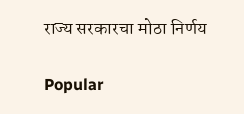राज्य सरकारचा मोठा निर्णय

Popular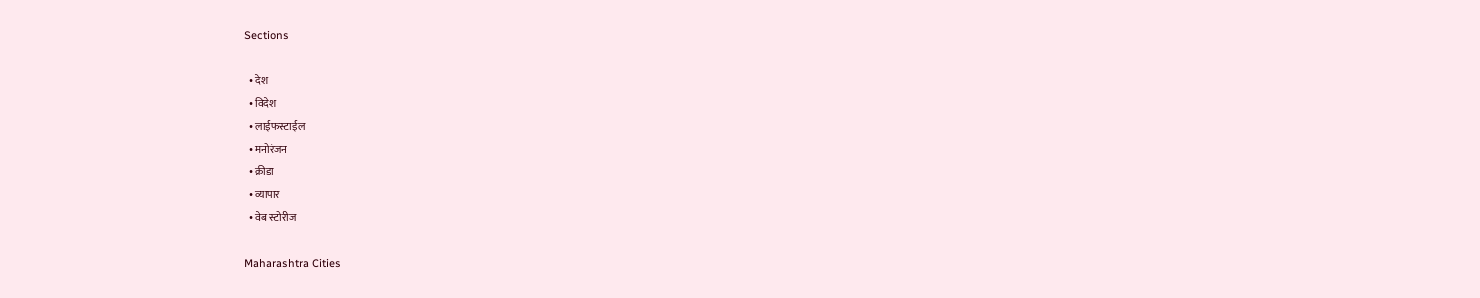Sections

  • देश
  • विदेश
  • लाईफस्टाईल
  • मनोरंजन
  • क्रीडा
  • व्यापार
  • वेब स्टोरीज

Maharashtra Cities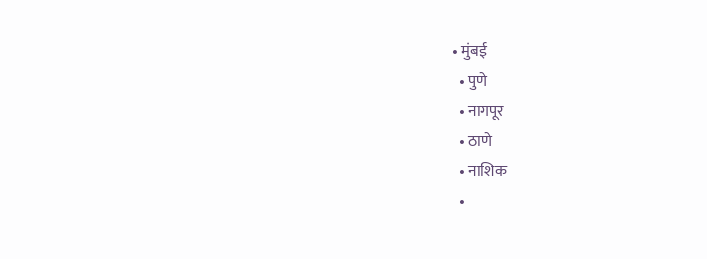• मुंबई
  • पुणे
  • नागपूर
  • ठाणे
  • नाशिक
  •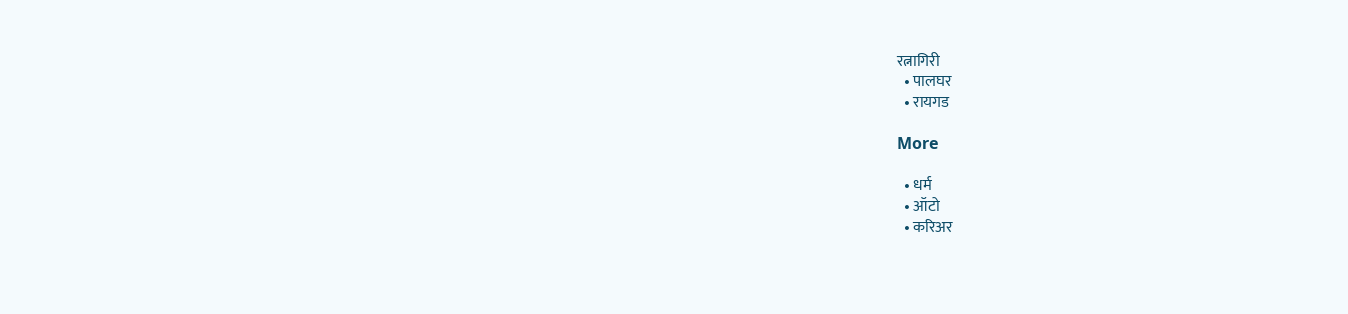रत्नागिरी
  • पालघर
  • रायगड

More

  • धर्म
  • ऑटो
  • करिअर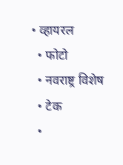• व्हायरल
  • फोटो
  • नवराष्ट्र विशेष
  • टेक
  •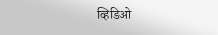व्हिडिओ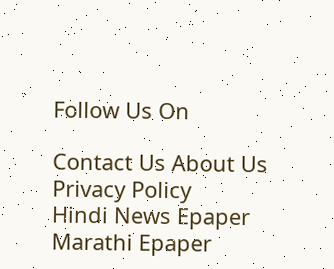Follow Us On

Contact Us About Us Privacy Policy
Hindi News Epaper Marathi Epaper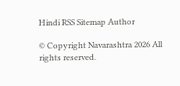Hindi RSS Sitemap Author

© Copyright Navarashtra 2026 All rights reserved.